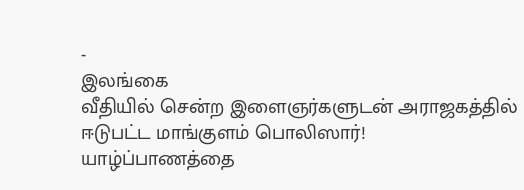-
இலங்கை
வீதியில் சென்ற இளைஞர்களுடன் அராஜகத்தில் ஈடுபட்ட மாங்குளம் பொலிஸார்!
யாழ்ப்பாணத்தை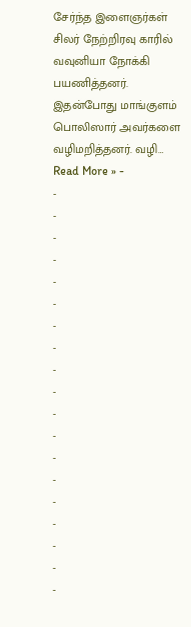சேர்ந்த இளைஞர்கள் சிலர் நேற்றிரவு காரில் வவுனியா நோக்கி பயணித்தனர். இதன்போது மாங்குளம் பொலிஸார் அவர்களை வழிமறித்தனர். வழி…
Read More » -
-
-
-
-
-
-
-
-
-
-
-
-
-
-
-
-
-
-
-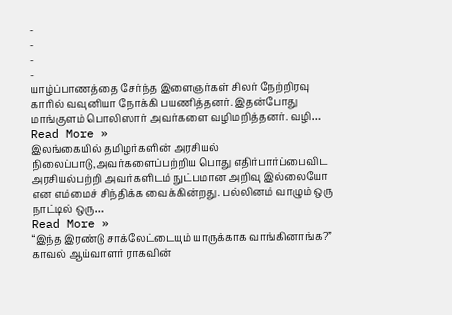-
-
-
-
யாழ்ப்பாணத்தை சேர்ந்த இளைஞர்கள் சிலர் நேற்றிரவு காரில் வவுனியா நோக்கி பயணித்தனர். இதன்போது மாங்குளம் பொலிஸார் அவர்களை வழிமறித்தனர். வழி…
Read More »
இலங்கையில் தமிழர்களின் அரசியல் நிலைப்பாடு,அவர்களைப்பற்றிய பொது எதிர்பார்ப்பைவிட அரசியல்பற்றி அவர்களிடம் நுட்பமான அறிவு இல்லையோ என எம்மைச் சிந்திக்க வைக்கின்றது. பல்லினம் வாழும் ஒரு நாட்டில் ஒரு…
Read More »
“இந்த இரண்டு சாக்லேட்டையும் யாருக்காக வாங்கினாங்க?” காவல் ஆய்வாளர் ராகவின்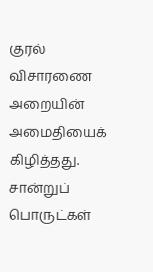குரல் விசாரணை அறையின் அமைதியைக் கிழித்தது. சான்றுப் பொருட்கள்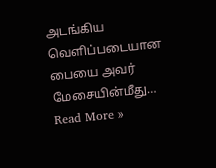அடங்கிய வெளிப்படையான பையை அவர் மேசையின்மீது…
Read More »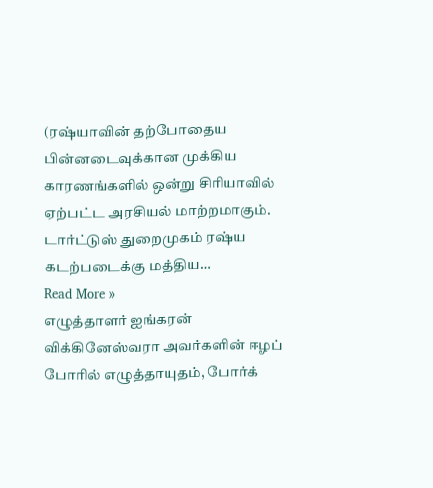(ரஷ்யாவின் தற்போதைய பின்னடைவுக்கான முக்கிய காரணங்களில் ஒன்று சிரியாவில் ஏற்பட்ட அரசியல் மாற்றமாகும். டார்ட்டுஸ் துறைமுகம் ரஷ்ய கடற்படைக்கு மத்திய…
Read More »
எழுத்தாளர் ஐங்கரன் விக்கினேஸ்வரா அவர்களின் ஈழப் போரில் எழுத்தாயுதம், போர்க்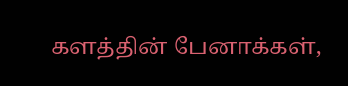களத்தின் பேனாக்கள்,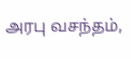அரபு வசந்தம்,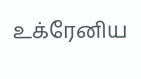உக்ரேனிய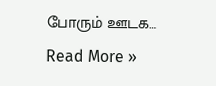போரும் ஊடக…
Read More »